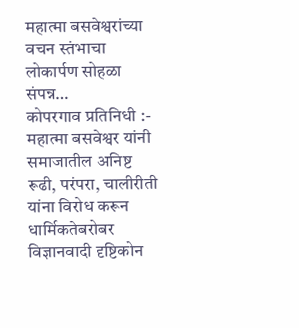महात्मा बसवेश्वरांच्या वचन स्तंभाचा लोकार्पण सोहळा संपन्न…
कोपरगाव प्रतिनिधी :- महात्मा बसवेश्वर यांनी समाजातील अनिष्ट रूढी, परंपरा, चालीरीती यांना विरोध करून धार्मिकतेबरोबर विज्ञानवादी दृष्टिकोन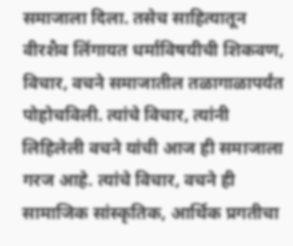समाजाला दिला. तसेच साहित्यातून वीरशैव लिंगायत धर्माविषयीची शिकवण, विचार, वचने समाजातील तळागाळापर्यंत पोहोचविली. त्यांचे विचार, त्यांनी लिहिलेली वचने यांची आज ही समाजाला गरज आहे. त्यांचे विचार, वचने ही सामाजिक सांस्कृतिक, आर्थिक प्रगतीचा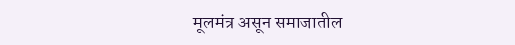मूलमंत्र असून समाजातील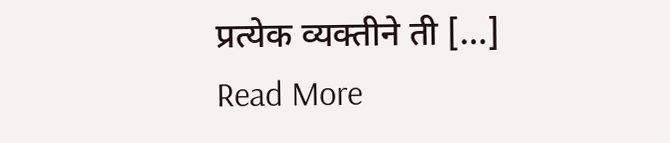प्रत्येक व्यक्तीने ती […]
Read More